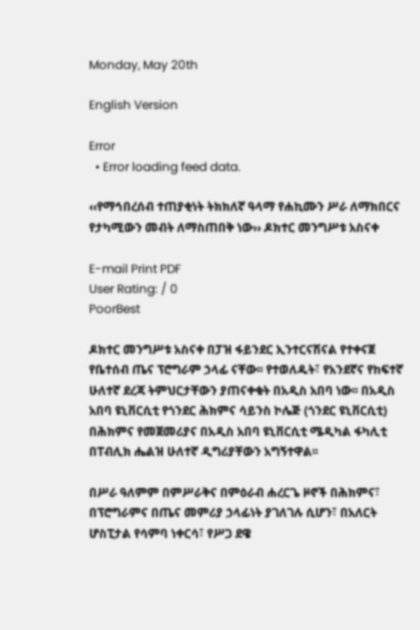Monday, May 20th

English Version

Error
  • Error loading feed data.

‹‹የማኅበረሰብ ተጠያቂነት ትክክለኛ ዓላማ የሐኪሙን ሥራ ለማክበርና የታካሚውን መብት ለማስጠበቅ ነው›› ዶክተር መንግሥቱ አስናቀ

E-mail Print PDF
User Rating: / 0
PoorBest

ዶክተር መንግሥቱ አስናቀ በፓዝ ፋይንደር ኢንተርናሽናል የተቀናጀ የቤተሰብ ጤና ፕሮግራም ኃላፊ ናቸው፡፡ የተወለዱት፣ የአንደኛና የከፍተኛ ሁለተኛ ደረጃ ትምህርታቸውን ያጠናቀቁት በአዲስ አበባ ነው፡፡ በአዲስ አበባ ዩኒቨርሲቲ የጎንደር ሕክምና ሳይንስ ኮሌጅ (ጎንደር ዩኒቨርሲቲ) በሕክምና የመጀመሪያና በአዲስ አበባ ዩኒቨርሲቲ ሜዲካል ፋካሊቲ በፐብሊክ ሔልዝ ሁለተኛ ዲግሪያቸውን አግኝተዋል፡፡

በሥራ ዓለምም በምሥራቅና በምዕራብ ሐረርጌ ዞኖች በሕክምና፣ በፕሮግራምና በጤና መምሪያ ኃላፊነት ያገለገሉ ሲሆን፣ በአለርት ሆስፒታል የሳምባ ነቀርሳ፣ የሥጋ ደዌ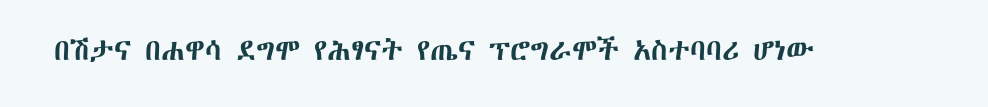በሽታና በሐዋሳ ደግሞ የሕፃናት የጤና ፕሮግራሞች አስተባባሪ ሆነው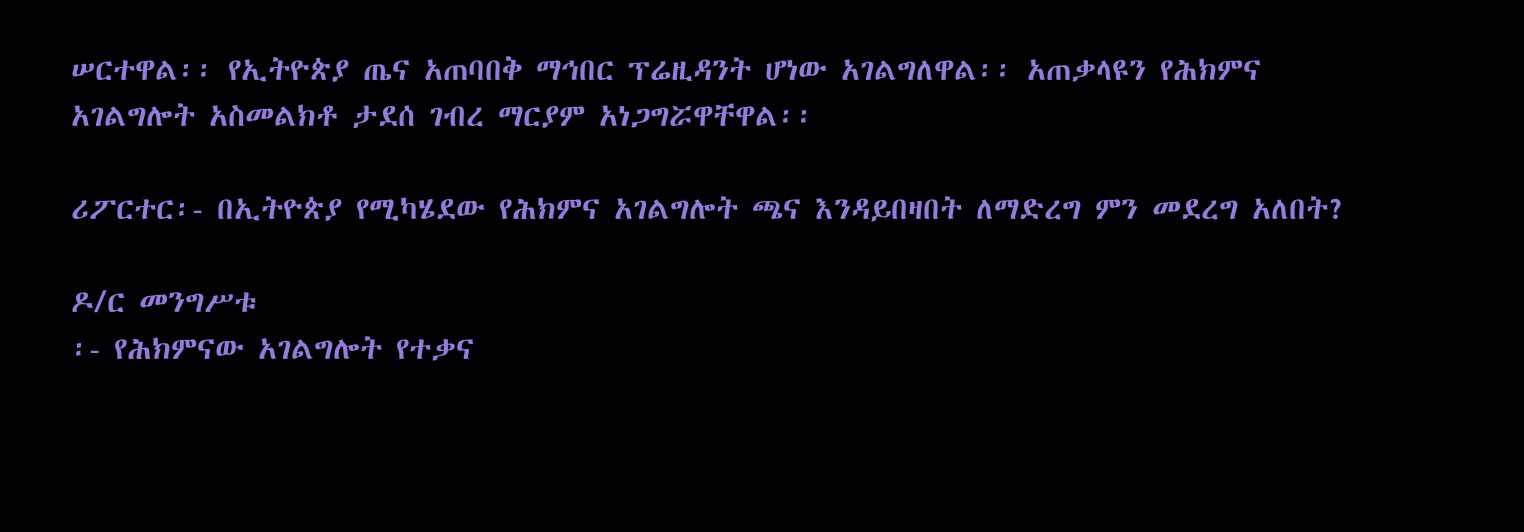ሠርተዋል፡፡ የኢትዮጵያ ጤና አጠባበቅ ማኅበር ፕሬዚዳንት ሆነው አገልግለዋል፡፡ አጠቃላዩን የሕክምና አገልግሎት አስመልክቶ ታደሰ ገብረ ማርያም አነጋግሯዋቸዋል፡፡

ሪፖርተር፡- በኢትዮጵያ የሚካሄደው የሕክምና አገልግሎት ጫና እንዳይበዛበት ለማድረግ ምን መደረግ አለበት?

ዶ/ር መንግሥቱ
፡- የሕክምናው አገልግሎት የተቃና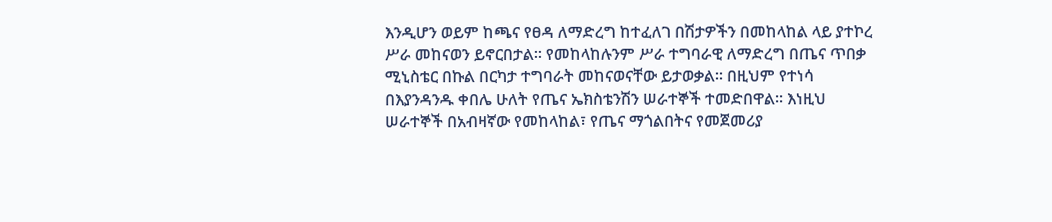እንዲሆን ወይም ከጫና የፀዳ ለማድረግ ከተፈለገ በሽታዎችን በመከላከል ላይ ያተኮረ ሥራ መከናወን ይኖርበታል፡፡ የመከላከሉንም ሥራ ተግባራዊ ለማድረግ በጤና ጥበቃ ሚኒስቴር በኩል በርካታ ተግባራት መከናወናቸው ይታወቃል፡፡ በዚህም የተነሳ በእያንዳንዱ ቀበሌ ሁለት የጤና ኤክስቴንሽን ሠራተኞች ተመድበዋል፡፡ እነዚህ ሠራተኞች በአብዛኛው የመከላከል፣ የጤና ማጎልበትና የመጀመሪያ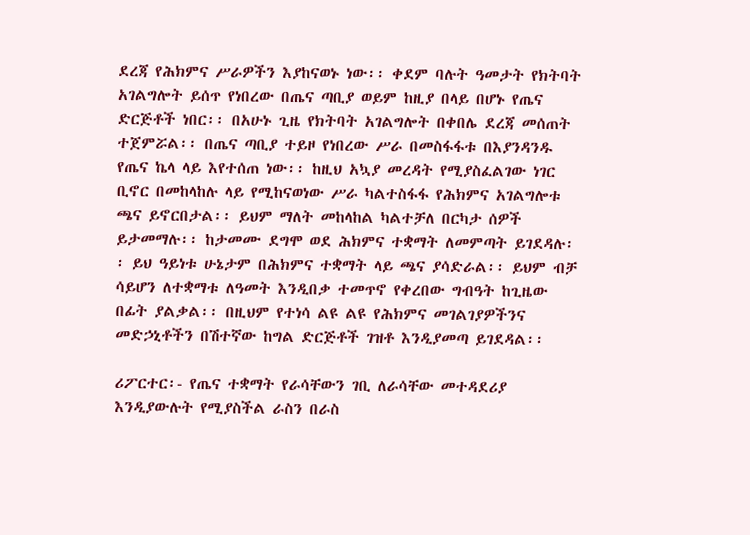ደረጃ የሕክምና ሥራዎችን እያከናወኑ ነው፡፡ ቀደም ባሉት ዓመታት የክትባት አገልግሎት ይሰጥ የነበረው በጤና ጣቢያ ወይም ከዚያ በላይ በሆኑ የጤና ድርጅቶች ነበር፡፡ በአሁኑ ጊዜ የክትባት አገልግሎት በቀበሌ ደረጃ መሰጠት ተጀምሯል፡፡ በጤና ጣቢያ ተይዞ የነበረው ሥራ በመስፋፋቱ በእያንዳንዱ የጤና ኬላ ላይ እየተሰጠ ነው፡፡ ከዚህ አኳያ መረዳት የሚያስፈልገው ነገር ቢኖር በመከላከሉ ላይ የሚከናወነው ሥራ ካልተስፋፋ የሕክምና አገልግሎቱ ጫና ይኖርበታል፡፡ ይህም ማለት መከላከል ካልተቻለ በርካታ ሰዎች ይታመማሉ፡፡ ከታመሙ ደግሞ ወደ ሕክምና ተቋማት ለመምጣት ይገደዳሉ፡፡ ይህ ዓይነቱ ሁኔታም በሕክምና ተቋማት ላይ ጫና ያሳድራል፡፡ ይህም ብቻ ሳይሆን ለተቋማቱ ለዓመት እንዲበቃ ተመጥኖ የቀረበው ግብዓት ከጊዜው በፊት ያልቃል፡፡ በዚህም የተነሳ ልዩ ልዩ የሕክምና መገልገያዎችንና መድኃኒቶችን በሽተኛው ከግል ድርጅቶች ገዝቶ እንዲያመጣ ይገደዳል፡፡

ሪፖርተር፡- የጤና ተቋማት የራሳቸውን ገቢ ለራሳቸው መተዳደሪያ እንዲያውሉት የሚያስችል ራስን በራስ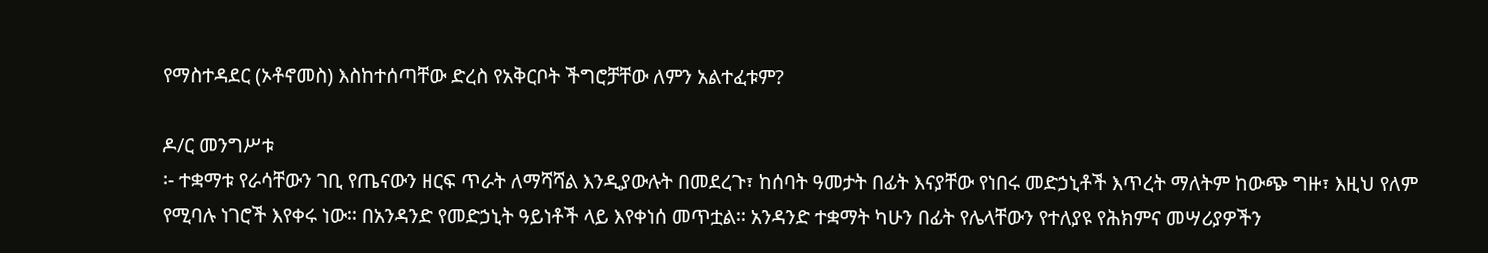የማስተዳደር (ኦቶኖመስ) እስከተሰጣቸው ድረስ የአቅርቦት ችግሮቻቸው ለምን አልተፈቱም?

ዶ/ር መንግሥቱ
፡- ተቋማቱ የራሳቸውን ገቢ የጤናውን ዘርፍ ጥራት ለማሻሻል እንዲያውሉት በመደረጉ፣ ከሰባት ዓመታት በፊት እናያቸው የነበሩ መድኃኒቶች እጥረት ማለትም ከውጭ ግዙ፣ እዚህ የለም የሚባሉ ነገሮች እየቀሩ ነው፡፡ በአንዳንድ የመድኃኒት ዓይነቶች ላይ እየቀነሰ መጥቷል፡፡ አንዳንድ ተቋማት ካሁን በፊት የሌላቸውን የተለያዩ የሕክምና መሣሪያዎችን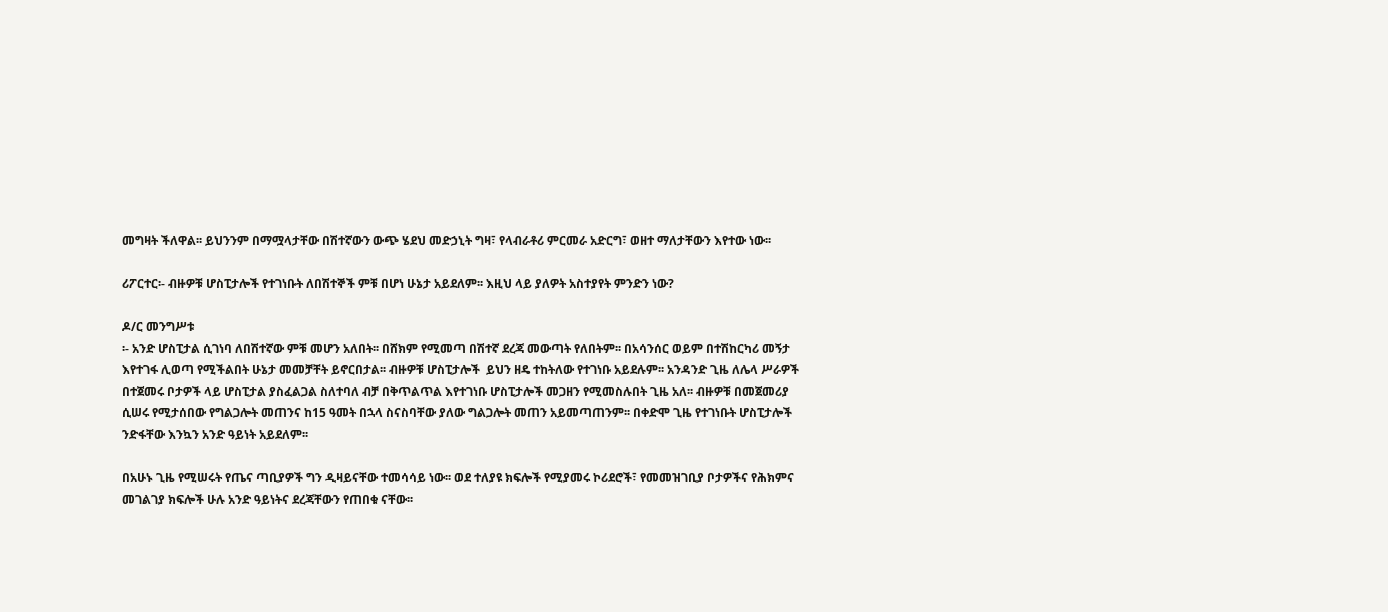መግዛት ችለዋል፡፡ ይህንንም በማሟላታቸው በሽተኛውን ውጭ ሄደህ መድኃኒት ግዛ፣ የላብራቶሪ ምርመራ አድርግ፣ ወዘተ ማለታቸውን እየተው ነው፡፡

ሪፖርተር፡- ብዙዎቹ ሆስፒታሎች የተገነቡት ለበሽተኞች ምቹ በሆነ ሁኔታ አይደለም፡፡ እዚህ ላይ ያለዎት አስተያየት ምንድን ነው?

ዶ/ር መንግሥቱ
፡- አንድ ሆስፒታል ሲገነባ ለበሽተኛው ምቹ መሆን አለበት፡፡ በሸክም የሚመጣ በሽተኛ ደረጃ መውጣት የለበትም፡፡ በአሳንሰር ወይም በተሽከርካሪ መኝታ እየተገፋ ሊወጣ የሚችልበት ሁኔታ መመቻቸት ይኖርበታል፡፡ ብዙዎቹ ሆስፒታሎች  ይህን ዘዴ ተከትለው የተገነቡ አይደሉም፡፡ አንዳንድ ጊዜ ለሌላ ሥራዎች በተጀመሩ ቦታዎች ላይ ሆስፒታል ያስፈልጋል ስለተባለ ብቻ በቅጥልጥል እየተገነቡ ሆስፒታሎች መጋዘን የሚመስሉበት ጊዜ አለ፡፡ ብዙዎቹ በመጀመሪያ ሲሠሩ የሚታሰበው የግልጋሎት መጠንና ከ15 ዓመት በኋላ ስናስባቸው ያለው ግልጋሎት መጠን አይመጣጠንም፡፡ በቀድሞ ጊዜ የተገነቡት ሆስፒታሎች ንድፋቸው እንኳን አንድ ዓይነት አይደለም፡፡

በአሁኑ ጊዜ የሚሠሩት የጤና ጣቢያዎች ግን ዲዛይናቸው ተመሳሳይ ነው፡፡ ወደ ተለያዩ ክፍሎች የሚያመሩ ኮሪደሮች፣ የመመዝገቢያ ቦታዎችና የሕክምና መገልገያ ክፍሎች ሁሉ አንድ ዓይነትና ደረጃቸውን የጠበቁ ናቸው፡፡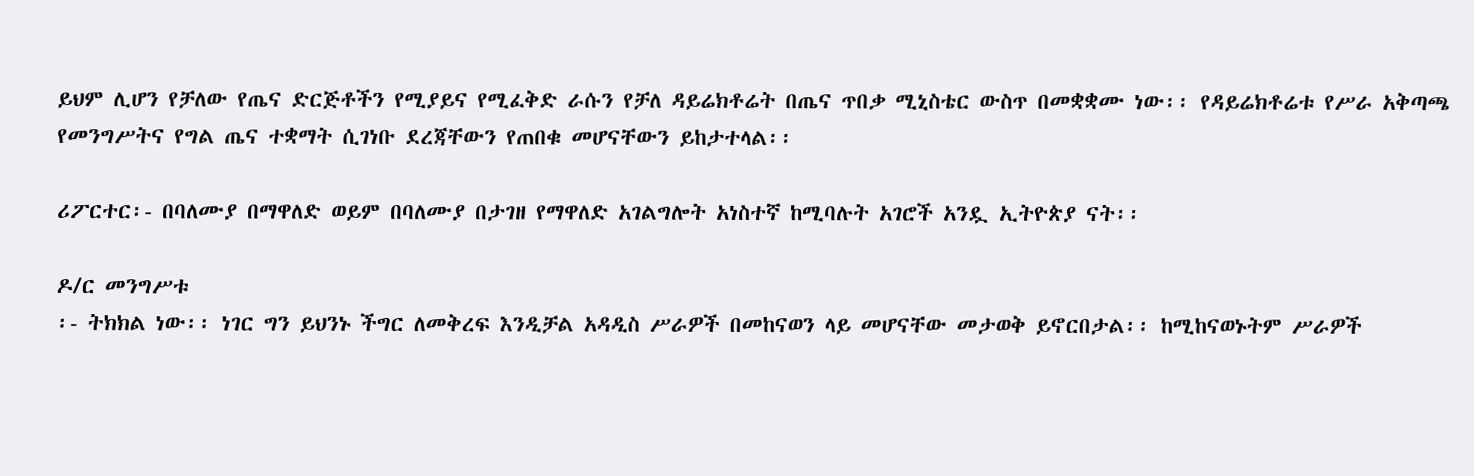ይህም ሊሆን የቻለው የጤና ድርጅቶችን የሚያይና የሚፈቅድ ራሱን የቻለ ዳይሬክቶሬት በጤና ጥበቃ ሚኒስቴር ውስጥ በመቋቋሙ ነው፡፡ የዳይሬክቶሬቱ የሥራ አቅጣጫ የመንግሥትና የግል ጤና ተቋማት ሲገነቡ ደረጃቸውን የጠበቁ መሆናቸውን ይከታተላል፡፡

ሪፖርተር፡- በባለሙያ በማዋለድ ወይም በባለሙያ በታገዘ የማዋለድ አገልግሎት አነስተኛ ከሚባሉት አገሮች አንዷ ኢትዮጵያ ናት፡፡

ዶ/ር መንግሥቱ
፡- ትክክል ነው፡፡ ነገር ግን ይህንኑ ችግር ለመቅረፍ እንዲቻል አዳዲስ ሥራዎች በመከናወን ላይ መሆናቸው መታወቅ ይኖርበታል፡፡ ከሚከናወኑትም ሥራዎች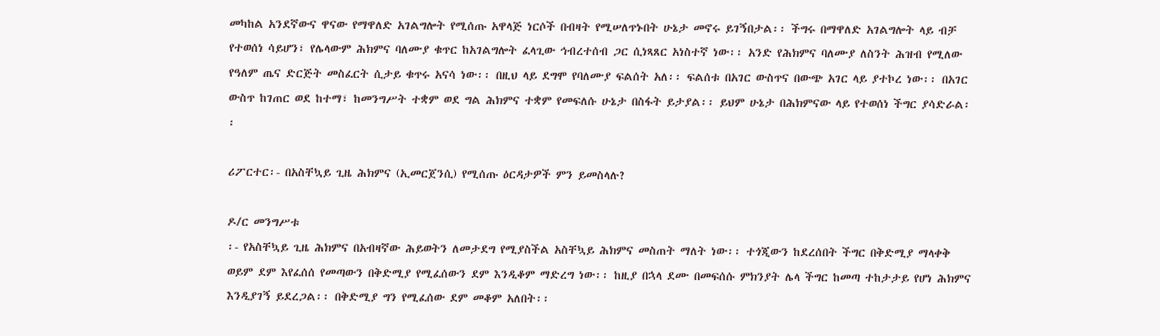መካከል አንደኛውና ዋናው የማዋለድ አገልግሎት የሚሰጡ አዋላጅ ነርሶች በብዛት የሚሠለጥኑበት ሁኔታ መኖሩ ይገኝበታል፡፡ ችግሩ በማዋለድ አገልግሎት ላይ ብቻ የተወሰነ ሳይሆን፣ የሌላውም ሕክምና ባለሙያ ቁጥር ከአገልግሎት ፈላጊው ኅብረተሰብ ጋር ሲነጻጸር አነስተኛ ነው፡፡ አንድ የሕክምና ባለሙያ ለስንት ሕዝብ የሚለው የዓለም ጤና ድርጅት መስፈርት ሲታይ ቁጥሩ አናሳ ነው፡፡ በዚህ ላይ ደግሞ የባለሙያ ፍልሰት አለ፡፡ ፍልሰቱ በአገር ውስጥና በውጭ አገር ላይ ያተኮረ ነው፡፡ በአገር ውስጥ ከገጠር ወደ ከተማ፣ ከመንግሥት ተቋም ወደ ግል ሕክምና ተቋም የመፍለሱ ሁኔታ በስፋት ይታያል፡፡ ይህም ሁኔታ በሕክምናው ላይ የተወሰነ ችግር ያሳድራል፡፡

ሪፖርተር፡- በአስቸኳይ ጊዜ ሕክምና (ኢመርጀንሲ) የሚሰጡ ዕርዳታዎች ምን ይመስላሉ?

ዶ/ር መንግሥቱ
፡- የአስቸኳይ ጊዜ ሕክምና በአብዛኛው ሕይወትን ለመታደግ የሚያስችል አስቸኳይ ሕክምና መስጠት ማለት ነው፡፡ ተጎጂውን ከደረሰበት ችግር በቅድሚያ ማላቀቅ ወይም ደም እየፈሰሰ የመጣውን በቅድሚያ የሚፈሰውን ደም እንዲቆም ማድረግ ነው፡፡ ከዚያ በኋላ ደሙ በመፍሰሱ ምክንያት ሌላ ችግር ከመጣ ተከታታይ የሆነ ሕክምና እንዲያገኝ ይደረጋል፡፡ በቅድሚያ ግን የሚፈሰው ደም መቆም አለበት፡፡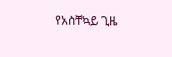የአስቸኳይ ጊዜ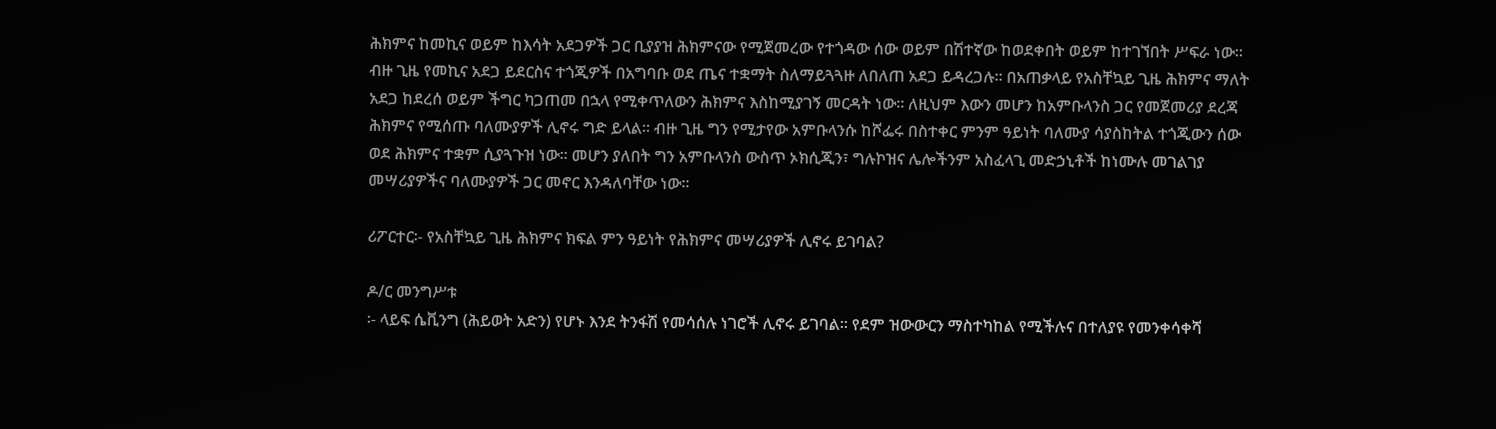ሕክምና ከመኪና ወይም ከእሳት አደጋዎች ጋር ቢያያዝ ሕክምናው የሚጀመረው የተጎዳው ሰው ወይም በሽተኛው ከወደቀበት ወይም ከተገኘበት ሥፍራ ነው፡፡ ብዙ ጊዜ የመኪና አደጋ ይደርስና ተጎጂዎች በአግባቡ ወደ ጤና ተቋማት ስለማይጓጓዙ ለበለጠ አደጋ ይዳረጋሉ፡፡ በአጠቃላይ የአስቸኳይ ጊዜ ሕክምና ማለት አደጋ ከደረሰ ወይም ችግር ካጋጠመ በኋላ የሚቀጥለውን ሕክምና እስከሚያገኝ መርዳት ነው፡፡ ለዚህም እውን መሆን ከአምቡላንስ ጋር የመጀመሪያ ደረጃ ሕክምና የሚሰጡ ባለሙያዎች ሊኖሩ ግድ ይላል፡፡ ብዙ ጊዜ ግን የሚታየው አምቡላንሱ ከሾፌሩ በስተቀር ምንም ዓይነት ባለሙያ ሳያስከትል ተጎጂውን ሰው ወደ ሕክምና ተቋም ሲያጓጉዝ ነው፡፡ መሆን ያለበት ግን አምቡላንስ ውስጥ ኦክሲጂን፣ ግሉኮዝና ሌሎችንም አስፈላጊ መድኃኒቶች ከነሙሉ መገልገያ መሣሪያዎችና ባለሙያዎች ጋር መኖር እንዳለባቸው ነው፡፡

ሪፖርተር፡- የአስቸኳይ ጊዜ ሕክምና ክፍል ምን ዓይነት የሕክምና መሣሪያዎች ሊኖሩ ይገባል?

ዶ/ር መንግሥቱ
፡- ላይፍ ሴቪንግ (ሕይወት አድን) የሆኑ እንደ ትንፋሽ የመሳሰሉ ነገሮች ሊኖሩ ይገባል፡፡ የደም ዝውውርን ማስተካከል የሚችሉና በተለያዩ የመንቀሳቀሻ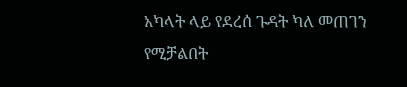አካላት ላይ የደረሰ ጉዳት ካለ መጠገን የሚቻልበት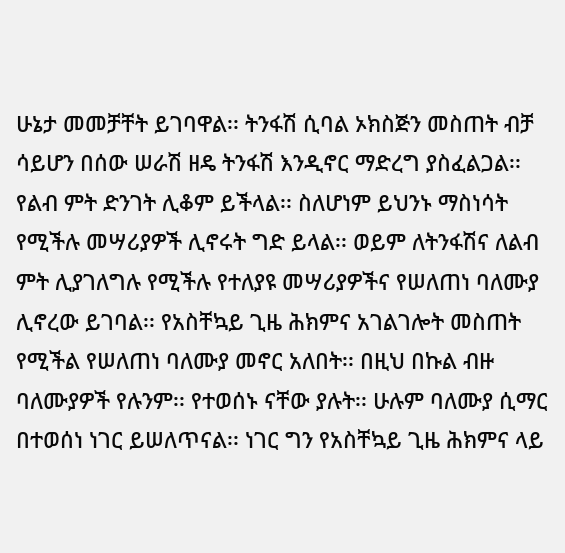ሁኔታ መመቻቸት ይገባዋል፡፡ ትንፋሽ ሲባል ኦክስጅን መስጠት ብቻ ሳይሆን በሰው ሠራሽ ዘዴ ትንፋሽ እንዲኖር ማድረግ ያስፈልጋል፡፡ የልብ ምት ድንገት ሊቆም ይችላል፡፡ ስለሆነም ይህንኑ ማስነሳት የሚችሉ መሣሪያዎች ሊኖሩት ግድ ይላል፡፡ ወይም ለትንፋሽና ለልብ ምት ሊያገለግሉ የሚችሉ የተለያዩ መሣሪያዎችና የሠለጠነ ባለሙያ ሊኖረው ይገባል፡፡ የአስቸኳይ ጊዜ ሕክምና አገልገሎት መስጠት የሚችል የሠለጠነ ባለሙያ መኖር አለበት፡፡ በዚህ በኩል ብዙ ባለሙያዎች የሉንም፡፡ የተወሰኑ ናቸው ያሉት፡፡ ሁሉም ባለሙያ ሲማር በተወሰነ ነገር ይሠለጥናል፡፡ ነገር ግን የአስቸኳይ ጊዜ ሕክምና ላይ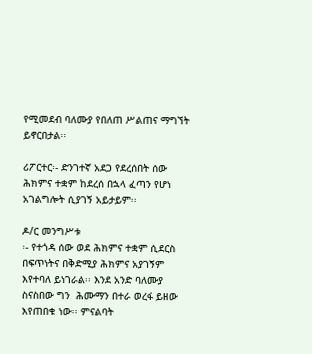የሚመደብ ባለሙያ የበለጠ ሥልጠና ማግኘት ይኖርበታል፡፡

ሪፖርተር፡- ድንገተኛ አደጋ የደረሰበት ሰው ሕክምና ተቋም ከደረሰ በኋላ ፈጣን የሆነ አገልግሎት ሲያገኝ አይታይም፡፡

ዶ/ር መንግሥቱ
፡- የተጎዳ ሰው ወደ ሕክምና ተቋም ሲደርስ በፍጥነትና በቅድሚያ ሕክምና አያገኝም እየተባለ ይነገራል፡፡ እንደ አንድ ባለሙያ ስናስበው ግን  ሕሙማን በተራ ወረፋ ይዘው እየጠበቁ ነው፡፡ ምናልባት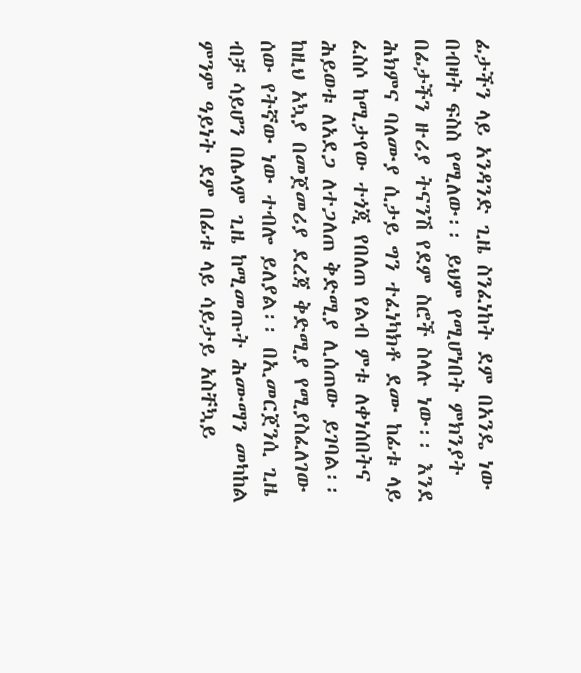ፊታችን ላይ አንዳንድ ጊዜ ስንፈነከት ደም በአንዴ ነው በብዛት ፍስስ የሚለው፡፡ ይህም የሚሆነበት ምክንያት በፊታችን ዙሪያ ትናንሽ የደም ስሮች ስላሉ ነው፡፡ እንደ ሕክምና ባለሙያ ሲታይ ግን ተፈነካክቶ ደሙ ከፊቱ ላይ ፈስሶ ከሚታየው ተጎጂ የበለጠ የልብ ምቱ ለቀነሰበትና ሕይወቱ ለአደጋ ለተጋለጠ ቅድሚያ ሊሰጠው ይገባል፡፡ ከዚህ አኳያ በመጀመሪያ ደረጃ ቅድሚያ የሚያስፈለገው ሰው የትኛው ነው ተብሎ ይለያል፡፡ በኢመርጀንሲ ጊዜ ብቻ ሳይሆን በሌላም ጊዜ ከሚመጡት ሕሙማን መካከል ምንም ዓይነት ደም በፊቱ ላይ ሳይታይ አስቸኳይ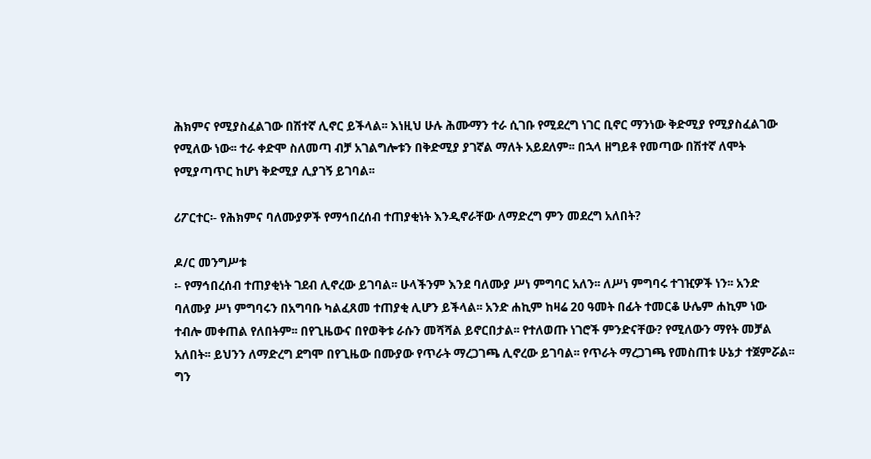ሕክምና የሚያስፈልገው በሽተኛ ሊኖር ይችላል፡፡ እነዚህ ሁሉ ሕሙማን ተራ ሲገቡ የሚደረግ ነገር ቢኖር ማንነው ቅድሚያ የሚያስፈልገው የሚለው ነው፡፡ ተራ ቀድሞ ስለመጣ ብቻ አገልግሎቱን በቅድሚያ ያገኛል ማለት አይደለም፡፡ በኋላ ዘግይቶ የመጣው በሽተኛ ለሞት የሚያጣጥር ከሆነ ቅድሚያ ሊያገኝ ይገባል፡፡

ሪፖርተር፡- የሕክምና ባለሙያዎች የማኅበረሰብ ተጠያቂነት እንዲኖራቸው ለማድረግ ምን መደረግ አለበት?

ዶ/ር መንግሥቱ
፡- የማኅበረሰብ ተጠያቂነት ገደብ ሊኖረው ይገባል፡፡ ሁላችንም እንደ ባለሙያ ሥነ ምግባር አለን፡፡ ለሥነ ምግባሩ ተገዢዎች ነን፡፡ አንድ ባለሙያ ሥነ ምግባሩን በአግባቡ ካልፈጸመ ተጠያቂ ሊሆን ይችላል፡፡ አንድ ሐኪም ከዛሬ 20 ዓመት በፊት ተመርቆ ሁሌም ሐኪም ነው ተብሎ መቀጠል የለበትም፡፡ በየጊዜውና በየወቅቱ ራሱን መሻሻል ይኖርበታል፡፡ የተለወጡ ነገሮች ምንድናቸው? የሚለውን ማየት መቻል አለበት፡፡ ይህንን ለማድረግ ደግሞ በየጊዜው በሙያው የጥራት ማረጋገጫ ሊኖረው ይገባል፡፡ የጥራት ማረጋገጫ የመስጠቱ ሁኔታ ተጀምሯል፡፡ ግን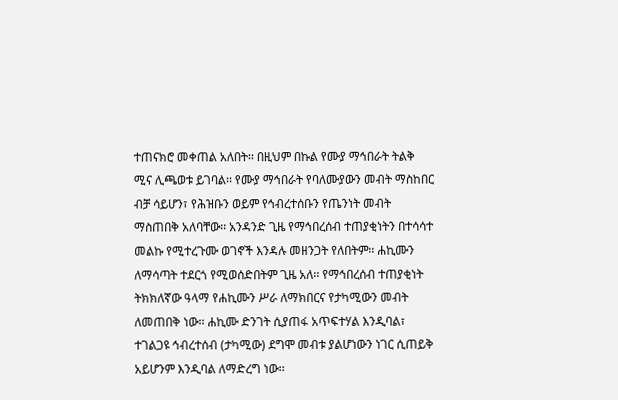ተጠናክሮ መቀጠል አለበት፡፡ በዚህም በኩል የሙያ ማኅበራት ትልቅ ሚና ሊጫወቱ ይገባል፡፡ የሙያ ማኅበራት የባለሙያውን መብት ማስከበር ብቻ ሳይሆን፣ የሕዝቡን ወይም የኅብረተሰቡን የጤንነት መብት ማስጠበቅ አለባቸው፡፡ አንዳንድ ጊዜ የማኅበረሰብ ተጠያቂነትን በተሳሳተ መልኩ የሚተረጉሙ ወገኖች እንዳሉ መዘንጋት የለበትም፡፡ ሐኪሙን ለማሳጣት ተደርጎ የሚወሰድበትም ጊዜ አለ፡፡ የማኅበረሰብ ተጠያቂነት ትክክለኛው ዓላማ የሐኪሙን ሥራ ለማክበርና የታካሚውን መብት ለመጠበቅ ነው፡፡ ሐኪሙ ድንገት ሲያጠፋ አጥፍተሃል እንዲባል፣ ተገልጋዩ ኅብረተሰብ (ታካሚው) ደግሞ መብቱ ያልሆነውን ነገር ሲጠይቅ አይሆንም እንዲባል ለማድረግ ነው፡፡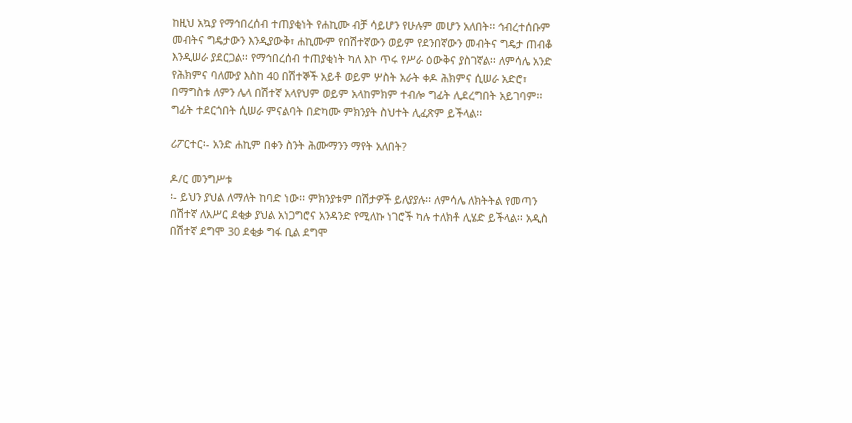ከዚህ አኳያ የማኅበረሰብ ተጠያቂነት የሐኪሙ ብቻ ሳይሆን የሁሉም መሆን አለበት፡፡ ኅብረተሰቡም መብትና ግዴታውን እንዲያውቅ፣ ሐኪሙም የበሽተኛውን ወይም የደንበኛውን መብትና ግዴታ ጠብቆ እንዲሠራ ያደርጋል፡፡ የማኅበረሰብ ተጠያቂነት ካለ እኮ ጥሩ የሥራ ዕውቅና ያስገኛል፡፡ ለምሳሌ አንድ የሕክምና ባለሙያ እስከ 40 በሽተኞች አይቶ ወይም ሦስት አራት ቀዶ ሕክምና ሲሠራ አድሮ፣ በማግስቱ ለምን ሌላ በሽተኛ አላየህም ወይም አላከምክም ተብሎ ግፊት ሊደረግበት አይገባም፡፡ ግፊት ተደርጎበት ሲሠራ ምናልባት በድካሙ ምክንያት ስህተት ሊፈጽም ይችላል፡፡

ሪፖርተር፡- አንድ ሐኪም በቀን ስንት ሕሙማንን ማየት አለበት?

ዶ/ር መንግሥቱ
፡- ይህን ያህል ለማለት ከባድ ነው፡፡ ምክንያቱም በሽታዎች ይለያያሉ፡፡ ለምሳሌ ለክትትል የመጣን በሽተኛ ለአሥር ደቂቃ ያህል አነጋግሮና አንዳንድ የሚለኩ ነገሮች ካሉ ተለክቶ ሊሄድ ይችላል፡፡ አዲስ በሽተኛ ደግሞ 30 ደቂቃ ግፋ ቢል ደግሞ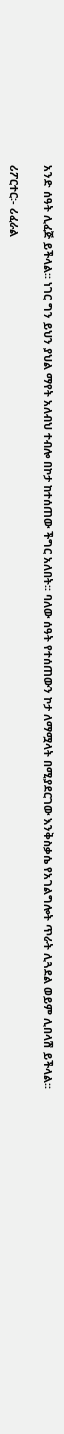አንድ ሰዓት ሊፈጅ ይችላል፡፡ ነገር ግን ይህን ያህል ማየት አለብህ ተብሎ በኮታ ከተሰጠው ችግር አለበት፡፡ ባለው ሰዓት የተሰጠውን ኮታ ለማሟላት በሚያደርገው እንቅስቃሴ የአገልግሎት ጥራት ሊጓደል ወይም ሊበላሽ ይችላል፡፡

ሪፖርተር፡- ሪፈራል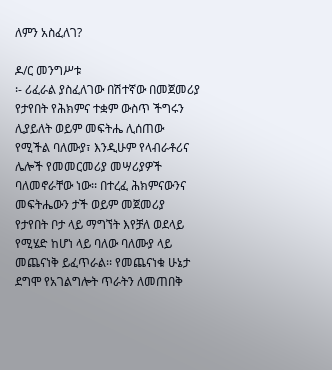ለምን አስፈለገ?

ዶ/ር መንግሥቱ
፡- ሪፈራል ያስፈለገው በሽተኛው በመጀመሪያ የታየበት የሕክምና ተቋም ውስጥ ችግሩን ሊያይለት ወይም መፍትሔ ሊሰጠው የሚችል ባለሙያ፣ እንዲሁም የላብራቶሪና ሌሎች የመመርመሪያ መሣሪያዎች ባለመኖራቸው ነው፡፡ በተረፈ ሕክምናውንና መፍትሔውን ታች ወይም መጀመሪያ የታየበት ቦታ ላይ ማግኘት እየቻለ ወደላይ የሚሄድ ከሆነ ላይ ባለው ባለሙያ ላይ መጨናነቅ ይፈጥራል፡፡ የመጨናነቁ ሁኔታ ደግሞ የአገልግሎት ጥራትን ለመጠበቅ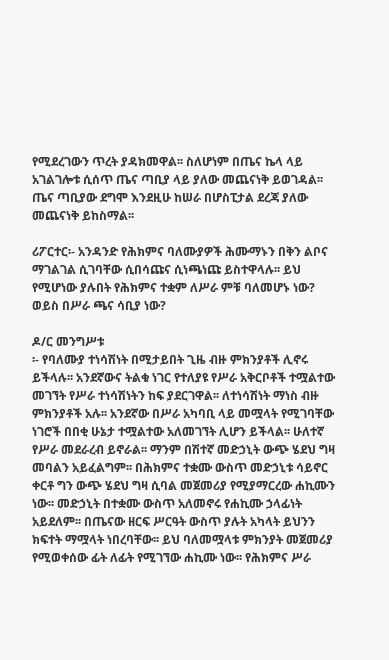የሚደረገውን ጥረት ያዳክመዋል፡፡ ስለሆነም በጤና ኬላ ላይ አገልገሎቱ ሲሰጥ ጤና ጣቢያ ላይ ያለው መጨናነቅ ይወገዳል፡፡ ጤና ጣቢያው ደግሞ እንደዚሁ ከሠራ በሆስፒታል ደረጃ ያለው መጨናነቅ ይከስማል፡፡

ሪፖርተር፡- አንዳንድ የሕክምና ባለሙያዎች ሕሙማኑን በቅን ልቦና ማገልገል ሲገባቸው ሲበሳጩና ሲነጫነጩ ይስተዋላሉ፡፡ ይህ የሚሆነው ያሉበት የሕክምና ተቋም ለሥራ ምቹ ባለመሆኑ ነው? ወይስ በሥራ ጫና ሳቢያ ነው?

ዶ/ር መንግሥቱ
፡- የባለሙያ ተነሳሽነት በሚታይበት ጊዜ ብዙ ምክንያቶች ሊኖሩ ይችላሉ፡፡ አንደኛውና ትልቁ ነገር የተለያዩ የሥራ አቅርቦቶች ተሟልተው መገኘት የሥራ ተነሳሽነትን ከፍ ያደርገዋል፡፡ ለተነሳሽነት ማነስ ብዙ ምክንያቶች አሉ፡፡ አንደኛው በሥራ አካባቢ ላይ መሟላት የሚገባቸው ነገሮች በበቂ ሁኔታ ተሟልተው አለመገኘት ሊሆን ይችላል፡፡ ሁለተኛ የሥራ መደራረብ ይኖራል፡፡ ማንም በሽተኛ መድኃኒት ውጭ ሄደህ ግዛ መባልን አይፈልግም፡፡ በሕክምና ተቋሙ ውስጥ መድኃኒቱ ሳይኖር ቀርቶ ግን ውጭ ሄደህ ግዛ ሲባል መጀመሪያ የሚያማርረው ሐኪሙን ነው፡፡ መድኃኒት በተቋሙ ውስጥ አለመኖሩ የሐኪሙ ኃላፊነት አይደለም፡፡ በጤናው ዘርፍ ሥርዓት ውስጥ ያሉት አካላት ይህንን ክፍተት ማሟላት ነበረባቸው፡፡ ይህ ባለመሟላቱ ምክንያት መጀመሪያ የሚወቀሰው ፊት ለፊት የሚገኘው ሐኪሙ ነው፡፡ የሕክምና ሥራ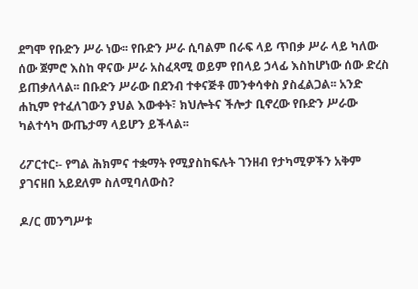ደግሞ የቡድን ሥራ ነው፡፡ የቡድን ሥራ ሲባልም በራፍ ላይ ጥበቃ ሥራ ላይ ካለው ሰው ጀምሮ እስከ ዋናው ሥራ አስፈጻሚ ወይም የበላይ ኃላፊ እስከሆነው ሰው ድረስ ይጠቃለላል፡፡ በቡድን ሥራው በደንብ ተቀናጅቶ መንቀሳቀስ ያስፈልጋል፡፡ አንድ ሐኪም የተፈለገውን ያህል እውቀት፣ ክህሎትና ችሎታ ቢኖረው የቡድን ሥራው ካልተሳካ ውጤታማ ላይሆን ይችላል፡፡

ሪፖርተር፡- የግል ሕክምና ተቋማት የሚያስከፍሉት ገንዘብ የታካሚዎችን አቅም ያገናዘበ አይደለም ስለሚባለውስ?

ዶ/ር መንግሥቱ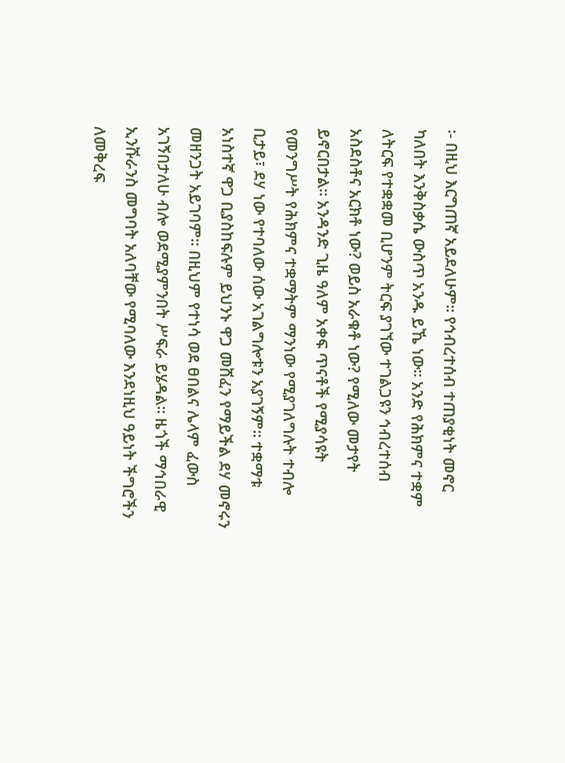፡- በዚህ እርግጠኛ አይደለሁም፡፡ የኅብረተሰብ ተጠያቂነት መኖር ካለበት እንቅስቃሴ ውስጥ አንዱ ይኼ ነው፡፡ አንድ የሕክምና ተቋም ለትርፍ የተቋቋመ ቢሆንም ትርፍ ያገኘው ተገልጋዩን ኅብረተሰብ አስደስቶና አርክቶ ነው? ወይስ አራቁቶ ነው? የሚለው መታየት ይኖርበታል፡፡ አንዳንድ ጊዜ ዓለም አቀፍ ጥናቶች የሚያሳዩት የመንግሥት የሕክምና ተቋማትም ማንነው የሚያገለግሉት ተብሎ ቢታይ፣ ደሃ ነው የተባለው ሰው አገልግሎቱን አያገኝም፡፡ ተቋማቱ አነስተኛ ዋጋ ቢያስከፍሉም ይህንኑ ዋጋ መሸፈን የማይችል ደሃ መኖሩን መዘንጋት አይገባም፡፡ በዚህም የተነሳ ወደ ፀበልና ሌላም ፈውስ አገኝበታለሁ ብሎ ወደሚያምንበት ሥፍራ ይሄዳል፡፡ ዜጎች ማኅበራዊ ኢንሹራንስ መግባት አለባቸው የሚባለው እንደነዚህ ዓይነት ችግሮችን ለመቅረፍ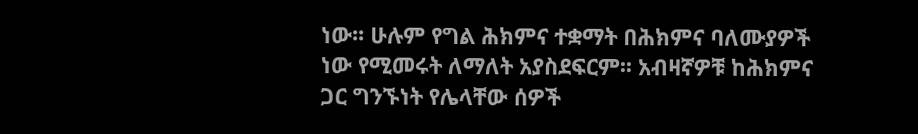ነው፡፡ ሁሉም የግል ሕክምና ተቋማት በሕክምና ባለሙያዎች ነው የሚመሩት ለማለት አያስደፍርም፡፡ አብዛኛዎቹ ከሕክምና ጋር ግንኙነት የሌላቸው ሰዎች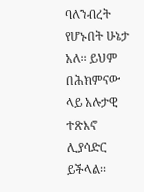ባለንብረት የሆኑበት ሁኔታ አለ፡፡ ይህም በሕክምናው ላይ አሉታዊ ተጽእኖ ሊያሳድር ይችላል፡፡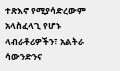ተጽእኖ የሚያሳድረውም አላስፈላጊ የሆኑ ላብራቶሪዎችን፣ አልትራ ሳውንድንና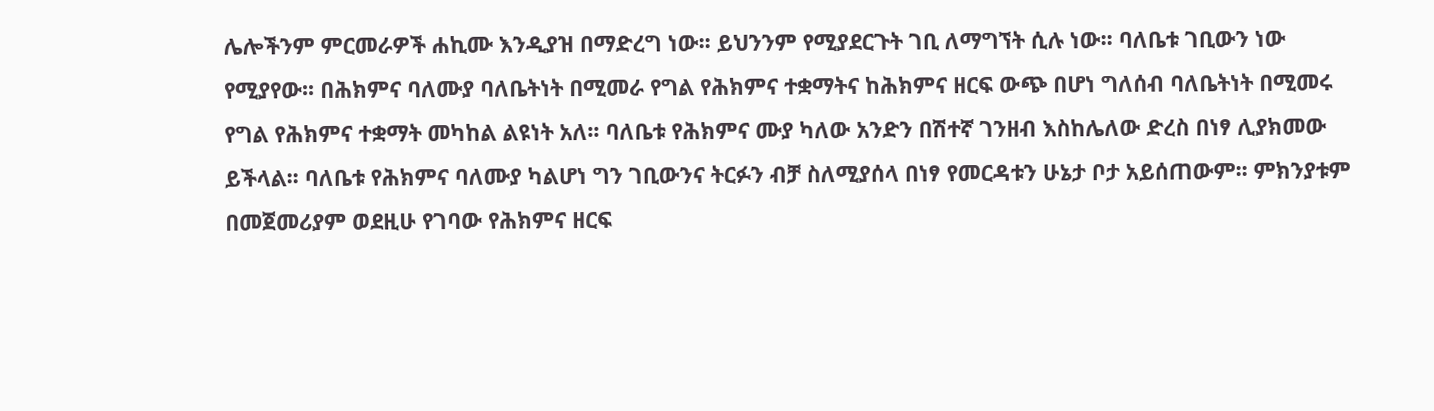ሌሎችንም ምርመራዎች ሐኪሙ እንዲያዝ በማድረግ ነው፡፡ ይህንንም የሚያደርጉት ገቢ ለማግኘት ሲሉ ነው፡፡ ባለቤቱ ገቢውን ነው የሚያየው፡፡ በሕክምና ባለሙያ ባለቤትነት በሚመራ የግል የሕክምና ተቋማትና ከሕክምና ዘርፍ ውጭ በሆነ ግለሰብ ባለቤትነት በሚመሩ የግል የሕክምና ተቋማት መካከል ልዩነት አለ፡፡ ባለቤቱ የሕክምና ሙያ ካለው አንድን በሽተኛ ገንዘብ እስከሌለው ድረስ በነፃ ሊያክመው ይችላል፡፡ ባለቤቱ የሕክምና ባለሙያ ካልሆነ ግን ገቢውንና ትርፉን ብቻ ስለሚያሰላ በነፃ የመርዳቱን ሁኔታ ቦታ አይሰጠውም፡፡ ምክንያቱም በመጀመሪያም ወደዚሁ የገባው የሕክምና ዘርፍ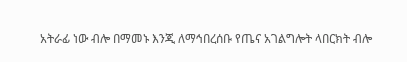አትራፊ ነው ብሎ በማመኑ እንጂ ለማኅበረሰቡ የጤና አገልግሎት ላበርክት ብሎ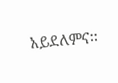አይደለምና፡፡